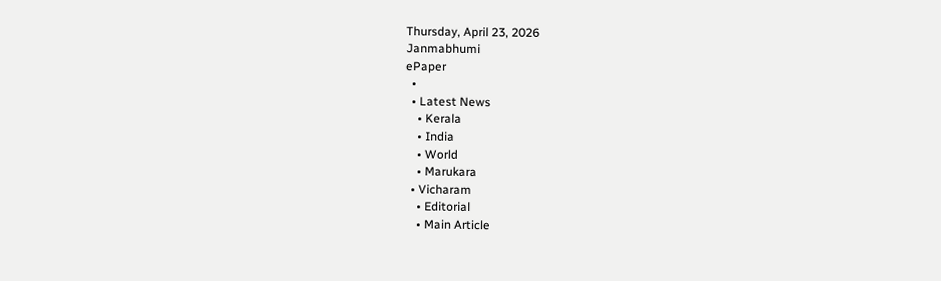Thursday, April 23, 2026
Janmabhumi
ePaper
  •
  • Latest News
    • Kerala
    • India
    • World
    • Marukara
  • Vicharam
    • Editorial
    • Main Article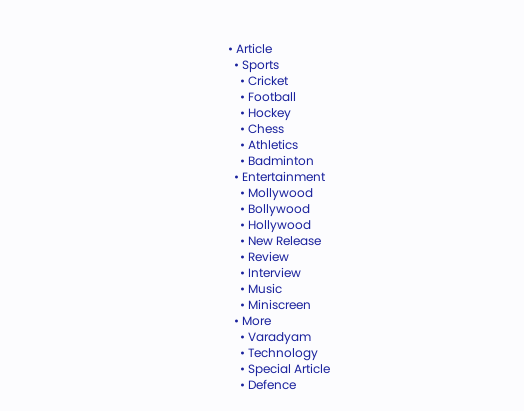• Article
  • Sports
    • Cricket
    • Football
    • Hockey
    • Chess
    • Athletics
    • Badminton
  • Entertainment
    • Mollywood
    • Bollywood
    • Hollywood
    • New Release
    • Review
    • Interview
    • Music
    • Miniscreen
  • More
    • Varadyam
    • Technology
    • Special Article
    • Defence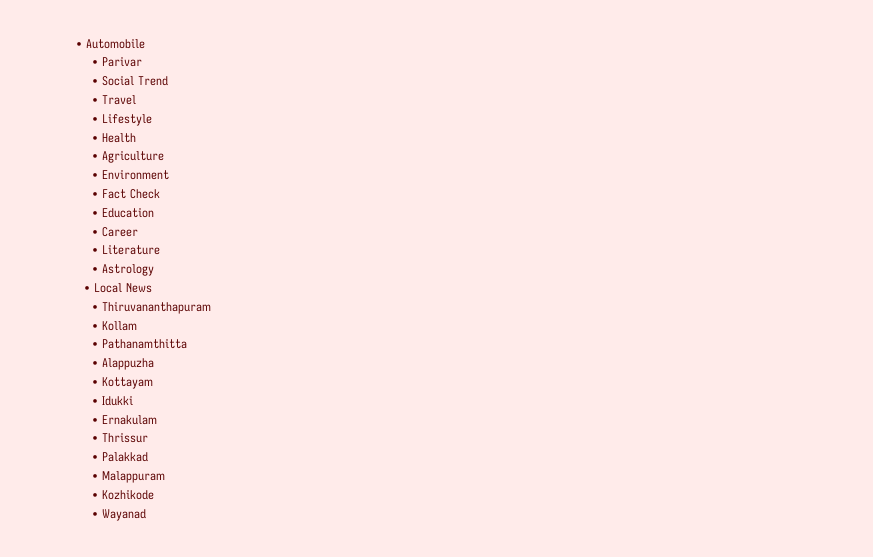• Automobile
    • Parivar
    • Social Trend
    • Travel
    • Lifestyle
    • Health
    • Agriculture
    • Environment
    • Fact Check
    • Education
    • Career
    • Literature
    • Astrology
  • Local News
    • Thiruvananthapuram
    • Kollam
    • Pathanamthitta
    • Alappuzha
    • Kottayam
    • Idukki
    • Ernakulam
    • Thrissur
    • Palakkad
    • Malappuram
    • Kozhikode
    • Wayanad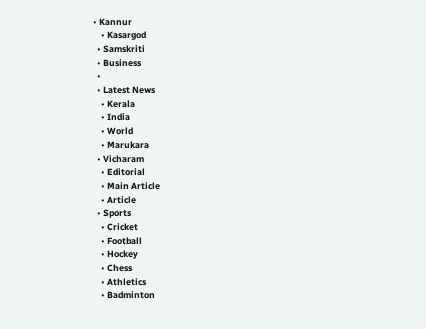• Kannur
    • Kasargod
  • Samskriti
  • Business
  •
  • Latest News
    • Kerala
    • India
    • World
    • Marukara
  • Vicharam
    • Editorial
    • Main Article
    • Article
  • Sports
    • Cricket
    • Football
    • Hockey
    • Chess
    • Athletics
    • Badminton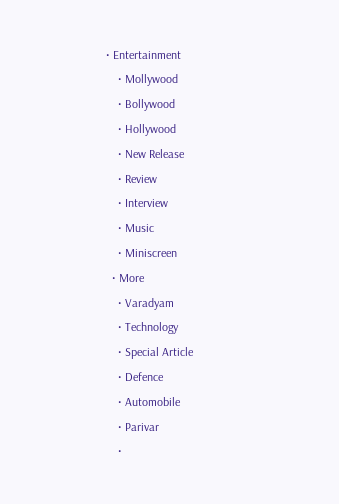• Entertainment
    • Mollywood
    • Bollywood
    • Hollywood
    • New Release
    • Review
    • Interview
    • Music
    • Miniscreen
  • More
    • Varadyam
    • Technology
    • Special Article
    • Defence
    • Automobile
    • Parivar
    •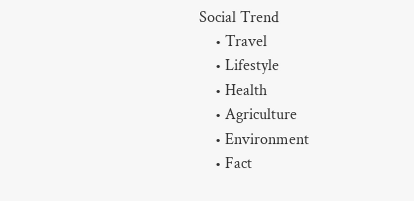Social Trend
    • Travel
    • Lifestyle
    • Health
    • Agriculture
    • Environment
    • Fact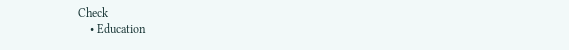Check
    • Education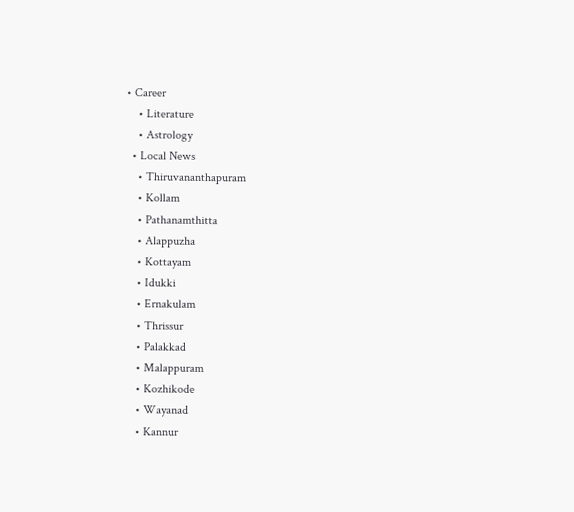• Career
    • Literature
    • Astrology
  • Local News
    • Thiruvananthapuram
    • Kollam
    • Pathanamthitta
    • Alappuzha
    • Kottayam
    • Idukki
    • Ernakulam
    • Thrissur
    • Palakkad
    • Malappuram
    • Kozhikode
    • Wayanad
    • Kannur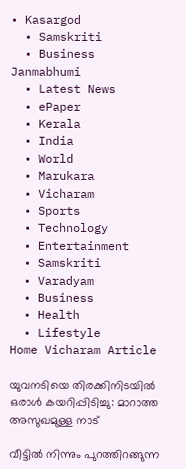• Kasargod
  • Samskriti
  • Business
Janmabhumi
  • Latest News
  • ePaper
  • Kerala
  • India
  • World
  • Marukara
  • Vicharam
  • Sports
  • Technology
  • Entertainment
  • Samskriti
  • Varadyam
  • Business
  • Health
  • Lifestyle
Home Vicharam Article

യുവനടിയെ തിരക്കിനിടയില്‍ ഒരാള്‍ കയറിപ്പിടിച്ചു: മാറാത്ത അസുഖമുള്ള നാട്

വീട്ടില്‍ നിന്നും പുറത്തിറങ്ങുന്ന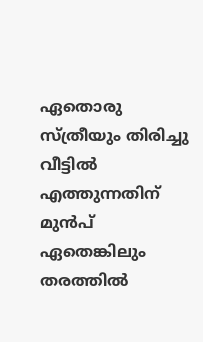ഏതൊരു സ്ത്രീയും തിരിച്ചു വീട്ടില്‍ എത്തുന്നതിന് മുന്‍പ് ഏതെങ്കിലും തരത്തില്‍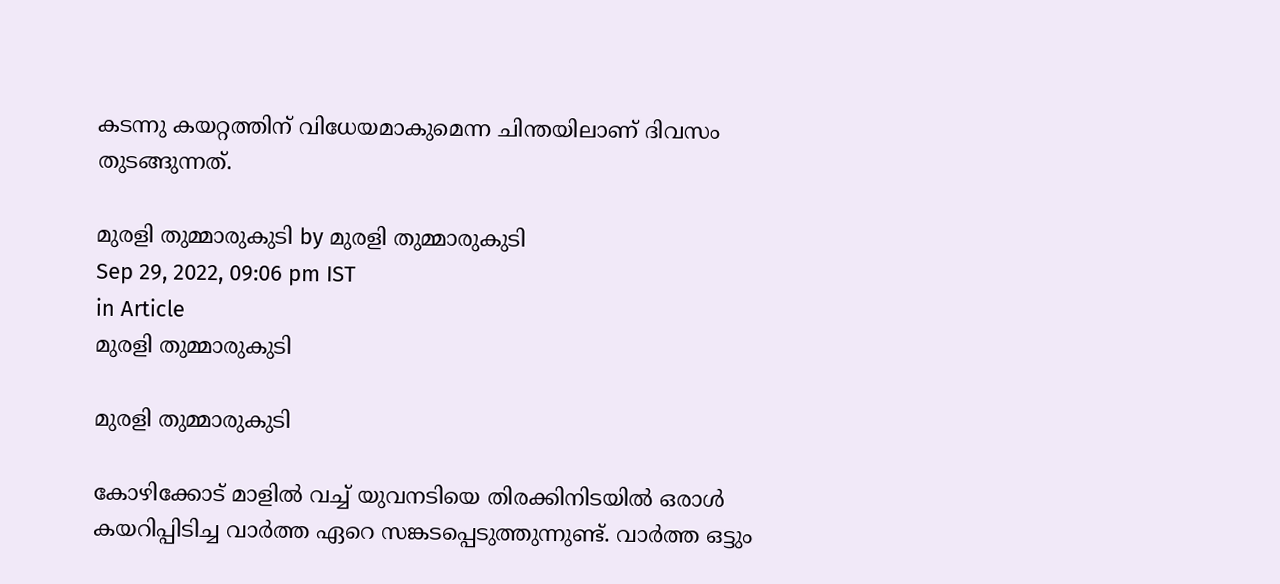കടന്നു കയറ്റത്തിന് വിധേയമാകുമെന്ന ചിന്തയിലാണ് ദിവസം തുടങ്ങുന്നത്.

മുരളി തുമ്മാരുകുടി by മുരളി തുമ്മാരുകുടി
Sep 29, 2022, 09:06 pm IST
in Article
മുരളി തുമ്മാരുകുടി

മുരളി തുമ്മാരുകുടി

കോഴിക്കോട് മാളില്‍ വച്ച് യുവനടിയെ തിരക്കിനിടയില്‍ ഒരാള്‍ കയറിപ്പിടിച്ച വാര്‍ത്ത ഏറെ സങ്കടപ്പെടുത്തുന്നുണ്ട്. വാര്‍ത്ത ഒട്ടും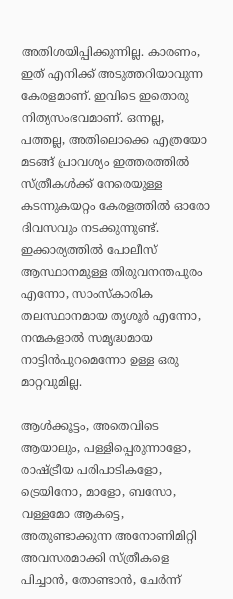അതിശയിപ്പിക്കുന്നില്ല. കാരണം, ഇത് എനിക്ക് അടുത്തറിയാവുന്ന കേരളമാണ്. ഇവിടെ ഇതൊരു നിത്യസംഭവമാണ്. ഒന്നല്ല, പത്തല്ല, അതിലൊക്കെ എത്രയോ മടങ്ങ് പ്രാവശ്യം ഇത്തരത്തില്‍ സ്ത്രീകള്‍ക്ക് നേരെയുള്ള കടന്നുകയറ്റം കേരളത്തില്‍ ഓരോ ദിവസവും നടക്കുന്നുണ്ട്. ഇക്കാര്യത്തില്‍ പോലീസ് ആസ്ഥാനമുള്ള തിരുവനന്തപുരം എന്നോ, സാംസ്‌കാരിക തലസ്ഥാനമായ തൃശൂര്‍ എന്നോ, നന്മകളാല്‍ സമൃദ്ധമായ നാട്ടിന്‍പുറമെന്നോ ഉള്ള ഒരു മാറ്റവുമില്ല.

ആള്‍ക്കൂട്ടം, അതെവിടെ ആയാലും, പള്ളിപ്പെരുന്നാളോ, രാഷ്‌ട്രീയ പരിപാടികളോ, ട്രെയിനോ, മാളോ, ബസോ, വള്ളമോ ആകട്ടെ, അതുണ്ടാക്കുന്ന അനോണിമിറ്റി അവസരമാക്കി സ്ത്രീകളെ പിച്ചാന്‍, തോണ്ടാന്‍, ചേര്‍ന്ന്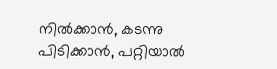നില്‍ക്കാന്‍, കടന്നു പിടിക്കാന്‍, പറ്റിയാല്‍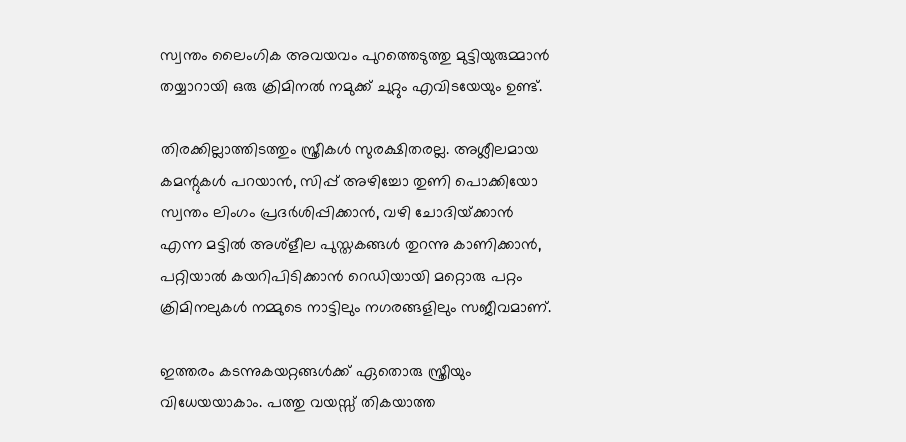സ്വന്തം ലൈംഗിക അവയവം പുറത്തെടുത്തു മുട്ടിയുരുമ്മാന്‍  തയ്യാറായി ഒരു ക്രിമിനല്‍ നമുക്ക് ചുറ്റും എവിടയേയും ഉണ്ട്.

തിരക്കില്ലാത്തിടത്തും സ്ത്രീകള്‍ സുരക്ഷിതരല്ല. അശ്ലീലമായ കമന്റുകള്‍ പറയാന്‍, സിപ്പ് അഴിച്ചോ തുണി പൊക്കിയോ സ്വന്തം ലിംഗം പ്രദര്‍ശിപ്പിക്കാന്‍, വഴി ചോദിയ്‌ക്കാന്‍ എന്ന മട്ടില്‍ അശ്‌ളീല പുസ്തകങ്ങള്‍ തുറന്നു കാണിക്കാന്‍, പറ്റിയാല്‍ കയറിപിടിക്കാന്‍ റെഡിയായി മറ്റൊരു പറ്റം ക്രിമിനലുകള്‍ നമ്മുടെ നാട്ടിലും നഗരങ്ങളിലും സജീവമാണ്.

ഇത്തരം കടന്നുകയറ്റങ്ങള്‍ക്ക് ഏതൊരു സ്ത്രീയും വിധേയയാകാം. പത്തു വയസ്സ് തികയാത്ത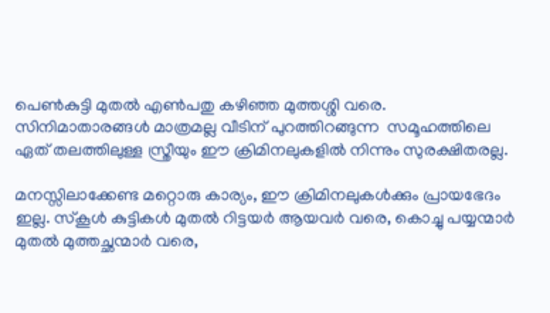പെണ്‍കുട്ടി മുതല്‍ എണ്‍പതു കഴിഞ്ഞ മുത്തശ്ശി വരെ. സിനിമാതാരങ്ങള്‍ മാത്രമല്ല വീടിന് പുറത്തിറങ്ങുന്ന  സമൂഹത്തിലെ ഏത് തലത്തിലുള്ള സ്ത്രീയും ഈ ക്രിമിനലുകളില്‍ നിന്നും സുരക്ഷിതരല്ല.

മനസ്സിലാക്കേണ്ട മറ്റൊരു കാര്യം, ഈ ക്രിമിനലുകള്‍ക്കും പ്രായഭേദം ഇല്ല. സ്‌കൂള്‍ കുട്ടികള്‍ മുതല്‍ റിട്ടയര്‍ ആയവര്‍ വരെ, കൊച്ചു പയ്യന്മാര്‍ മുതല്‍ മുത്തച്ഛന്മാര്‍ വരെ,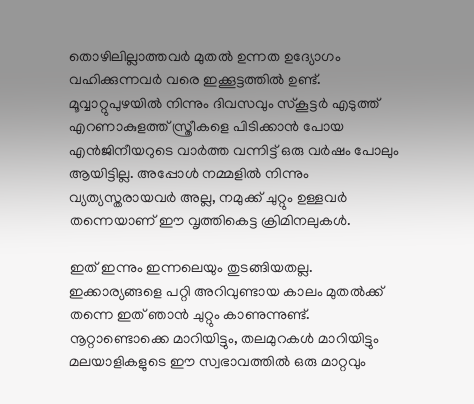തൊഴിലില്ലാത്തവര്‍ മുതല്‍ ഉന്നത ഉദ്യോഗം വഹിക്കുന്നവര്‍ വരെ ഇക്കൂട്ടത്തില്‍ ഉണ്ട്. മൂവ്വാറ്റുപുഴയില്‍ നിന്നും ദിവസവും സ്‌കൂട്ടര്‍ എടുത്ത് എറണാകുളത്ത് സ്ത്രീകളെ പിടിക്കാന്‍ പോയ എന്‍ജിനീയറുടെ വാര്‍ത്ത വന്നിട്ട് ഒരു വര്‍ഷം പോലും ആയിട്ടില്ല. അപ്പോള്‍ നമ്മളില്‍ നിന്നും വ്യത്യസ്തരായവര്‍ അല്ല, നമുക്ക് ചുറ്റും ഉള്ളവര്‍ തന്നെയാണ് ഈ വൃത്തികെട്ട ക്രിമിനലുകള്‍.

ഇത് ഇന്നും ഇന്നലെയും തുടങ്ങിയതല്ല. ഇക്കാര്യങ്ങളെ പറ്റി അറിവുണ്ടായ കാലം മുതല്‍ക്ക് തന്നെ ഇത് ഞാന്‍ ചുറ്റും കാണുന്നുണ്ട്. നൂറ്റാണ്ടൊക്കെ മാറിയിട്ടും, തലമുറകള്‍ മാറിയിട്ടും  മലയാളികളുടെ ഈ സ്വഭാവത്തില്‍ ഒരു മാറ്റവും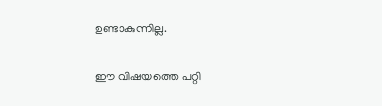ഉണ്ടാകുന്നില്ല.

ഈ വിഷയത്തെ പറ്റി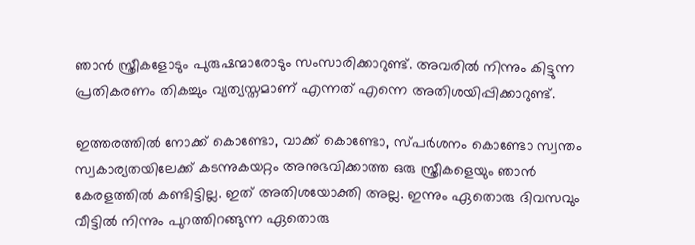ഞാന്‍ സ്ത്രീകളോടും പുരുഷന്മാരോടും സംസാരിക്കാറുണ്ട്. അവരില്‍ നിന്നും കിട്ടുന്ന പ്രതികരണം തികച്ചും വ്യത്യസ്തമാണ് എന്നത് എന്നെ അതിശയിപ്പിക്കാറുണ്ട്.

ഇത്തരത്തില്‍ നോക്ക് കൊണ്ടോ, വാക്ക് കൊണ്ടോ, സ്പര്‍ശനം കൊണ്ടോ സ്വന്തം സ്വകാര്യതയിലേക്ക് കടന്നുകയറ്റം അനുഭവിക്കാത്ത ഒരു സ്ത്രീകളെയും ഞാന്‍ കേരളത്തില്‍ കണ്ടിട്ടില്ല. ഇത് അതിശയോക്തി അല്ല. ഇന്നും ഏതൊരു ദിവസവും വീട്ടില്‍ നിന്നും പുറത്തിറങ്ങുന്ന ഏതൊരു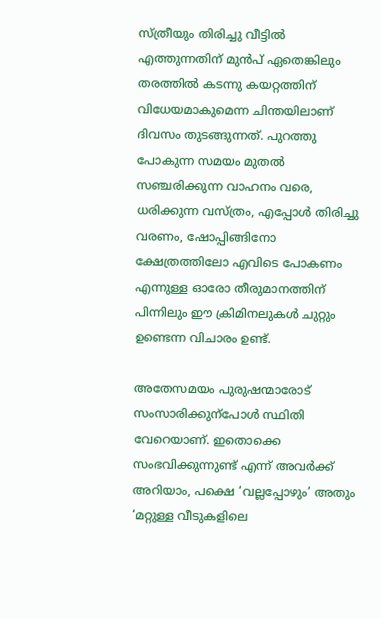സ്ത്രീയും തിരിച്ചു വീട്ടില്‍ എത്തുന്നതിന് മുന്‍പ് ഏതെങ്കിലും  തരത്തില്‍ കടന്നു കയറ്റത്തിന് വിധേയമാകുമെന്ന ചിന്തയിലാണ് ദിവസം തുടങ്ങുന്നത്. പുറത്തു പോകുന്ന സമയം മുതല്‍ സഞ്ചരിക്കുന്ന വാഹനം വരെ, ധരിക്കുന്ന വസ്ത്രം, എപ്പോള്‍ തിരിച്ചു വരണം, ഷോപ്പിങ്ങിനോ ക്ഷേത്രത്തിലോ എവിടെ പോകണം എന്നുള്ള ഓരോ തീരുമാനത്തിന് പിന്നിലും ഈ ക്രിമിനലുകള്‍ ചുറ്റും ഉണ്ടെന്ന വിചാരം ഉണ്ട്.

അതേസമയം പുരുഷന്മാരോട് സംസാരിക്കുന്‌പോള്‍ സ്ഥിതി വേറെയാണ്. ഇതൊക്കെ സംഭവിക്കുന്നുണ്ട് എന്ന് അവര്‍ക്ക് അറിയാം, പക്ഷെ ‘വല്ലപ്പോഴും’ അതും ‘മറ്റുള്ള വീടുകളിലെ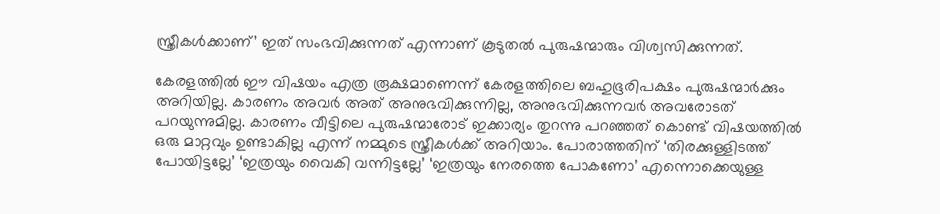സ്ത്രീകള്‍ക്കാണ്’ ഇത് സംഭവിക്കുന്നത് എന്നാണ് കൂടുതല്‍ പുരുഷന്മാരും വിശ്വസിക്കുന്നത്.

കേരളത്തില്‍ ഈ വിഷയം എത്ര രൂക്ഷമാണെന്ന് കേരളത്തിലെ ബഹുഭൂരിപക്ഷം പുരുഷന്മാര്‍ക്കും അറിയില്ല. കാരണം അവര്‍ അത് അനുഭവിക്കുന്നില്ല, അനുഭവിക്കുന്നവര്‍ അവരോടത് പറയുന്നുമില്ല. കാരണം വീട്ടിലെ പുരുഷന്മാരോട് ഇക്കാര്യം തുറന്നു പറഞ്ഞത് കൊണ്ട് വിഷയത്തില്‍ ഒരു മാറ്റവും ഉണ്ടാകില്ല എന്ന് നമ്മുടെ സ്ത്രീകള്‍ക്ക് അറിയാം. പോരാത്തതിന് ‘തിരക്കുള്ളിടത്ത് പോയിട്ടല്ലേ’ ‘ഇത്രയും വൈകി വന്നിട്ടല്ലേ’ ‘ഇത്രയും നേരത്തെ പോകണോ’ എന്നൊക്കെയുള്ള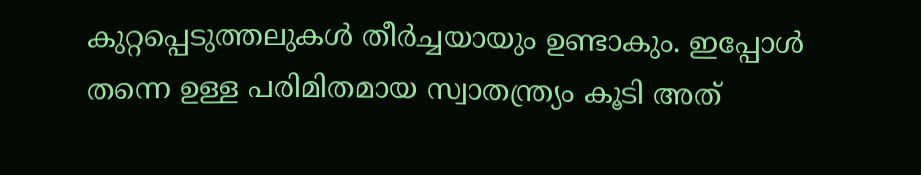കുറ്റപ്പെടുത്തലുകള്‍ തീര്‍ച്ചയായും ഉണ്ടാകും. ഇപ്പോള്‍ തന്നെ ഉള്ള പരിമിതമായ സ്വാതന്ത്ര്യം കൂടി അത്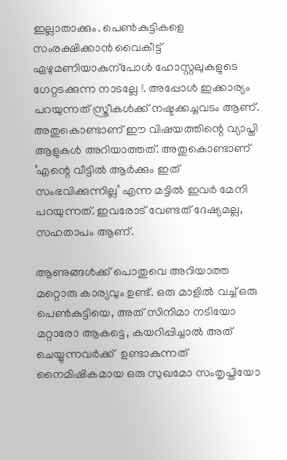ഇല്ലാതാക്കും. പെണ്‍കുട്ടികളെ സംരക്ഷിക്കാന്‍ വൈകീട്ട് ഏഴുമണിയാകുന്‌പോള്‍ ഹോസ്റ്റലുകളുടെ ഗേറ്റടക്കുന്ന നാടല്ലേ !. അപ്പോള്‍ ഇക്കാര്യം പറയുന്നത് സ്ത്രീകള്‍ക്ക് നഷ്ടക്കച്ചവടം ആണ്. അതുകൊണ്ടാണ് ഈ വിഷയത്തിന്റെ വ്യാപ്തി ആളുകള്‍ അറിയാത്തത്. അതുകൊണ്ടാണ് ‘എന്റെ വീട്ടില്‍ ആര്‍ക്കും ഇത് സംഭവിക്കുന്നില്ല’ എന്ന മട്ടില്‍ ഇവര്‍ മേനി പറയുന്നത്. ഇവരോട് വേണ്ടത് ദേഷ്യമല്ല, സഹതാപം ആണ്.

ആണുങ്ങള്‍ക്ക് പൊതുവെ അറിയാത്ത മറ്റൊരു കാര്യവും ഉണ്ട്. ഒരു മാളില്‍ വച്ച് ഒരു പെണ്‍കുട്ടിയെ, അത് സിനിമാ നടിയോ മറ്റാരോ ആകട്ടെ, കയറിപ്പിച്ചാല്‍ അത് ചെയ്യുന്നവര്‍ക്ക്  ഉണ്ടാകുന്നത് നൈമിഷികമായ ഒരു സുഖമോ സംതൃപ്തിയോ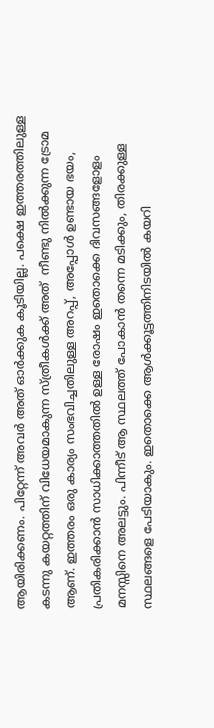ആയിരിക്കണം. പിറ്റേന്ന് അവര്‍ അത് ഓര്‍ക്കുക കൂടിയില്ല. പക്ഷെ ഇത്തരത്തിലുള്ള കടന്നു കയറ്റത്തിന് വിധേയമാകുന്ന സ്ത്രീകള്‍ക്ക് അത്  നീണ്ടു നില്‍ക്കുന്ന ട്രോമ ആണ്. ഇത്തരം ഒരു കാര്യം സംഭവിച്ചതിലുള്ള അറപ്പ്, അപ്പോള്‍ ഉണ്ടായ ഭയം, പ്രതികരിക്കാന്‍ സാധിക്കാത്തതില്‍ ഉള്ള രോഷം ഇതൊക്കെ ദിവസങ്ങളോളം മനസ്സിനെ അലട്ടും. പിന്നീട് ആ സ്ഥലത്ത് പോകാന്‍ തന്നെ മടിക്കും, തിരക്കുള്ള സ്ഥലങ്ങളെ പേടിയാകും. ഇതൊക്കെ ആള്‍ക്കൂട്ടത്തിനിടയില്‍ കയറി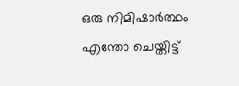ഒരു നിമിഷാര്‍ത്ഥം എന്തോ ചെയ്തിട്ട്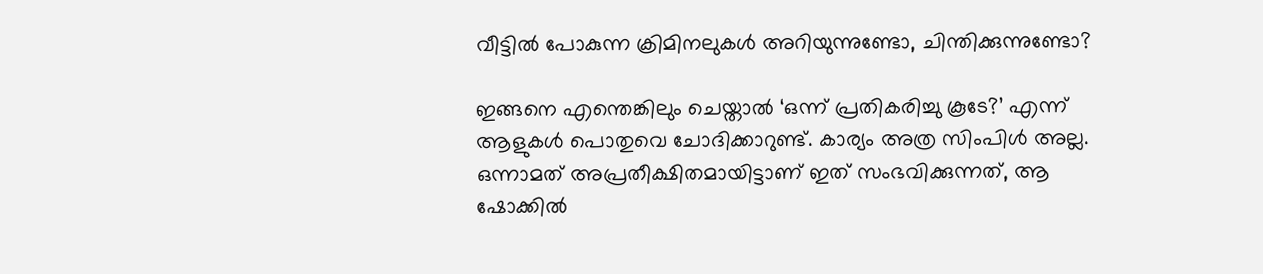വീട്ടില്‍ പോകുന്ന ക്രിമിനലുകള്‍ അറിയുന്നുണ്ടോ, ചിന്തിക്കുന്നുണ്ടോ?

ഇങ്ങനെ എന്തെങ്കിലും ചെയ്താല്‍ ‘ഒന്ന് പ്രതികരിച്ചു കൂടേ?’ എന്ന് ആളുകള്‍ പൊതുവെ ചോദിക്കാറുണ്ട്. കാര്യം അത്ര സിംപിള്‍ അല്ല. ഒന്നാമത് അപ്രതീക്ഷിതമായിട്ടാണ് ഇത് സംഭവിക്കുന്നത്, ആ ഷോക്കില്‍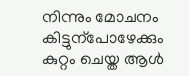നിന്നും മോചനം കിട്ടുന്‌പോഴേക്കും കുറ്റം ചെയ്ത ആള്‍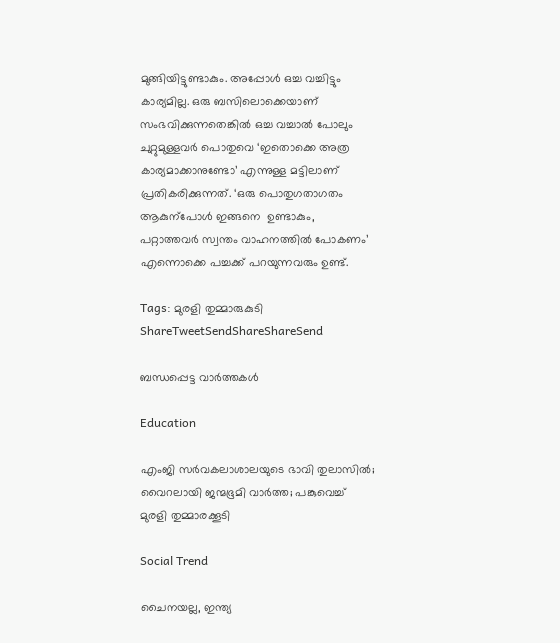മുങ്ങിയിട്ടുണ്ടാകും. അപ്പോള്‍ ഒച്ച വച്ചിട്ടും കാര്യമില്ല. ഒരു ബസിലൊക്കെയാണ് സംഭവിക്കുന്നതെങ്കില്‍ ഒച്ച വച്ചാല്‍ പോലും ചുറ്റുമുള്ളവര്‍ പൊതുവെ ‘ഇതൊക്കെ അത്ര കാര്യമാക്കാനുണ്ടോ’ എന്നുള്ള മട്ടിലാണ് പ്രതികരിക്കുന്നത്. ‘ഒരു പൊതുഗതാഗതം ആകുന്‌പോള്‍ ഇങ്ങനെ  ഉണ്ടാകും, പറ്റാത്തവര്‍ സ്വന്തം വാഹനത്തില്‍ പോകണം’ എന്നൊക്കെ പച്ചക്ക് പറയുന്നവരും ഉണ്ട്.

Tags: മുരളി തുമ്മാരുകുടി
ShareTweetSendShareShareSend

ബന്ധപ്പെട്ട വാര്‍ത്തകള്‍

Education

എംജി സര്‍വകലാശാലയുടെ ഭാവി തുലാസില്‍; വൈറലായി ജന്മഭൂമി വാര്‍ത്ത; പങ്കുവെച്ച് മുരളി തുമ്മാരക്കൂടി

Social Trend

ചൈനയല്ല, ഇന്ത്യ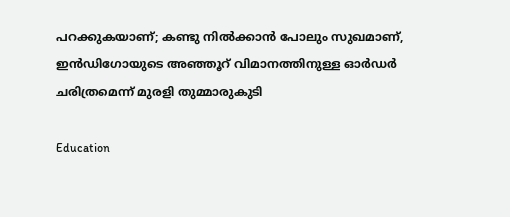പറക്കുകയാണ്; കണ്ടു നില്‍ക്കാന്‍ പോലും സുഖമാണ്, ഇന്‍ഡിഗോയുടെ അഞ്ഞൂറ് വിമാനത്തിനുള്ള ഓര്‍ഡര്‍ ചരിത്രമെന്ന് മുരളി തുമ്മാരുകുടി

Education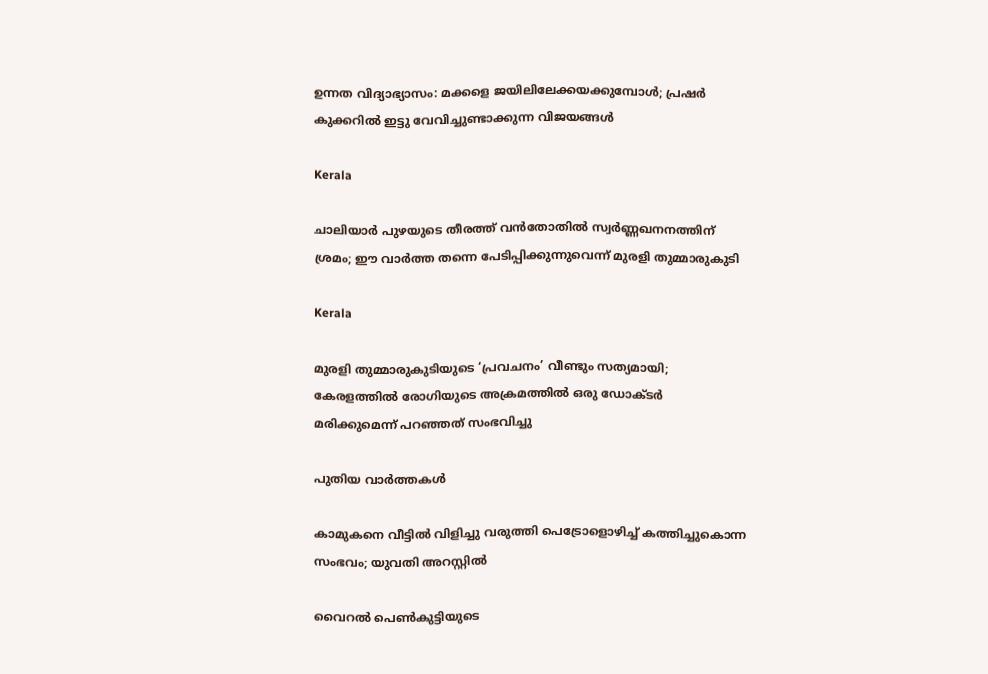ഉന്നത വിദ്യാഭ്യാസം: മക്കളെ ജയിലിലേക്കയക്കുമ്പോൾ; പ്രഷർ കുക്കറിൽ ഇട്ടു വേവിച്ചുണ്ടാക്കുന്ന വിജയങ്ങൾ

Kerala

ചാലിയാര്‍ പുഴയുടെ തീരത്ത് വന്‍തോതില്‍ സ്വര്‍ണ്ണഖനനത്തിന് ശ്രമം; ഈ വാര്‍ത്ത തന്നെ പേടിപ്പിക്കുന്നുവെന്ന് മുരളി തുമ്മാരുകുടി

Kerala

മുരളി തുമ്മാരുകുടിയുടെ ‘പ്രവചനം’ വീണ്ടും സത്യമായി; കേരളത്തിൽ രോഗിയുടെ അക്രമത്തിൽ ഒരു ഡോക്‌ടർ മരിക്കുമെന്ന് പറഞ്ഞത് സംഭവിച്ചു

പുതിയ വാര്‍ത്തകള്‍

കാമുകനെ വീട്ടിൽ വിളിച്ചു വരുത്തി പെട്രോളൊഴിച്ച് കത്തിച്ചുകൊന്ന സംഭവം; യുവതി അറസ്റ്റിൽ

വൈറല്‍ പെണ്‍കുട്ടിയുടെ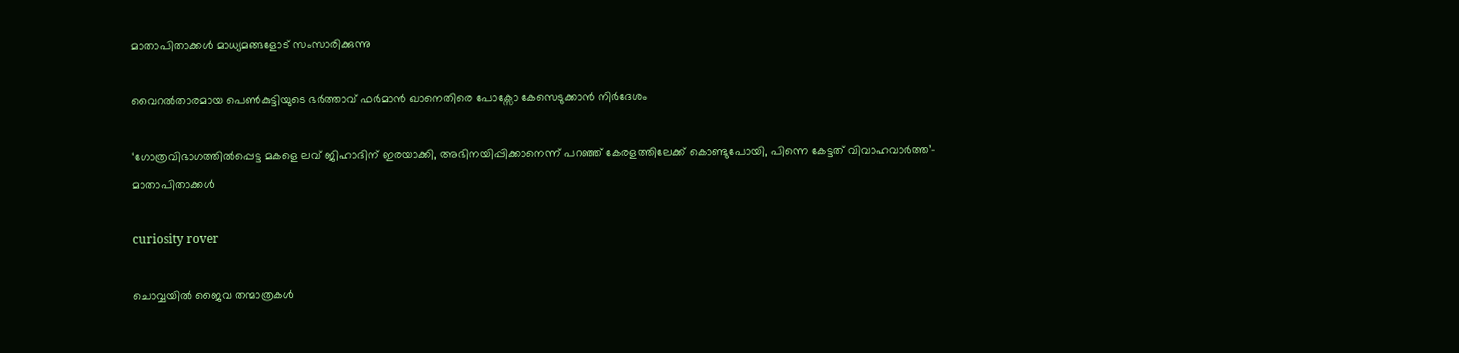മാതാപിതാക്കള്‍ മാധ്യമങ്ങളോട് സംസാരിക്കുന്നു

വൈറല്‍താരമായ പെണ്‍കുട്ടിയുടെ ഭര്‍ത്താവ് ഫര്‍മാന്‍ ഖാനെതിരെ പോക്സോ കേസെടുക്കാന്‍ നിര്‍ദേശം

‘ഗോത്രവിഭാഗത്തിൽപ്പെട്ട മകളെ ലവ് ജിഹാദിന് ഇരയാക്കി, അഭിനയിപ്പിക്കാനെന്ന് പറഞ്ഞ് കേരളത്തിലേക്ക് കൊണ്ടുപോയി, പിന്നെ കേട്ടത് വിവാഹവാർത്ത’- മാതാപിതാക്കൾ

curiosity rover

ചൊവ്വയില്‍ ജൈവ തന്മാത്രകള്‍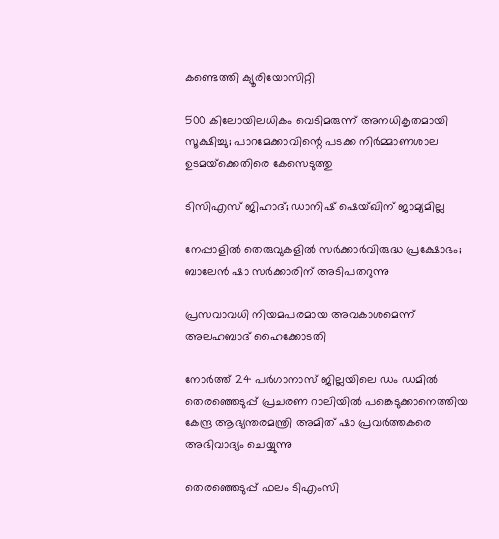കണ്ടെത്തി ക്യൂരിയോസിറ്റി

500 കിലോയിലധികം വെടിമരുന്ന് അനധികൃതമായി സൂക്ഷിച്ചു; പാറമേക്കാവിന്റെ പടക്ക നിർമ്മാണശാല ഉടമയ്‌ക്കെതിരെ കേസെടുത്തു

ടിസിഎസ് ജിഹാദ്; ഡാനിഷ് ഷെയ്ഖിന് ജാമ്യമില്ല

നേപ്പാളില്‍ തെരുവുകളില്‍ സര്‍ക്കാര്‍വിരുദ്ധ പ്രക്ഷോഭം; ബാലേന്‍ ഷാ സര്‍ക്കാരിന് അടിപതറുന്നു

പ്രസവാവധി നിയമപരമായ അവകാശമെന്ന് അലഹബാദ് ഹൈക്കോടതി

നോര്‍ത്ത് 24 പര്‍ഗാനാസ് ജില്ലയിലെ ഡം ഡമില്‍ തെരഞ്ഞെടുപ്പ് പ്രചരണ റാലിയില്‍ പങ്കെടുക്കാനെത്തിയ കേന്ദ്ര ആഭ്യന്തരമന്ത്രി അമിത് ഷാ പ്രവര്‍ത്തകരെ അഭിവാദ്യം ചെയ്യുന്നു

തെരഞ്ഞെടുപ്പ് ഫലം ടിഎംസി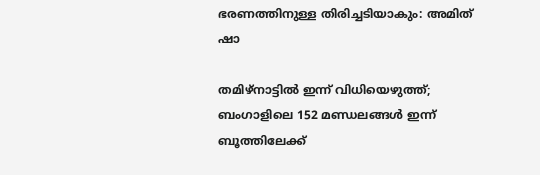ഭരണത്തിനുള്ള തിരിച്ചടിയാകും: അമിത് ഷാ

തമിഴ്നാട്ടില്‍ ഇന്ന് വിധിയെഴുത്ത്; ബംഗാളിലെ 152 മണ്ഡലങ്ങള്‍ ഇന്ന് ബൂത്തിലേക്ക്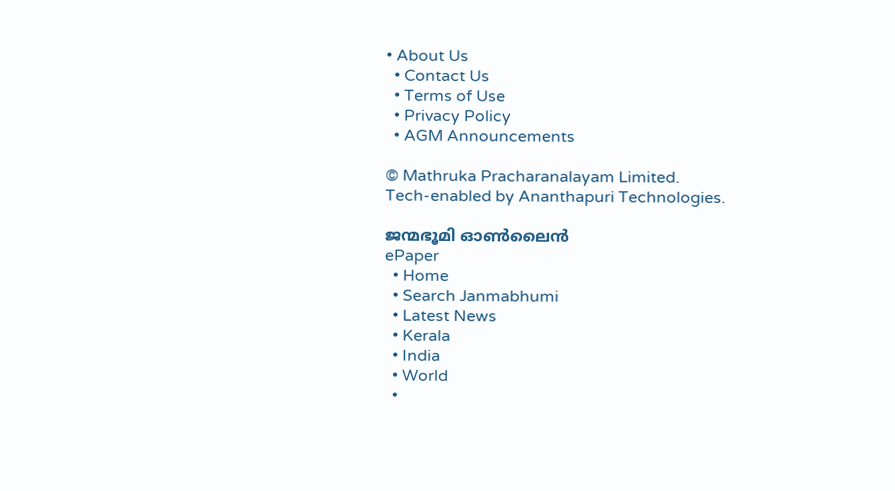• About Us
  • Contact Us
  • Terms of Use
  • Privacy Policy
  • AGM Announcements

© Mathruka Pracharanalayam Limited.
Tech-enabled by Ananthapuri Technologies.

ജന്മഭൂമി ഓണ്‍ലൈന്‍
ePaper
  • Home
  • Search Janmabhumi
  • Latest News
  • Kerala
  • India
  • World
  •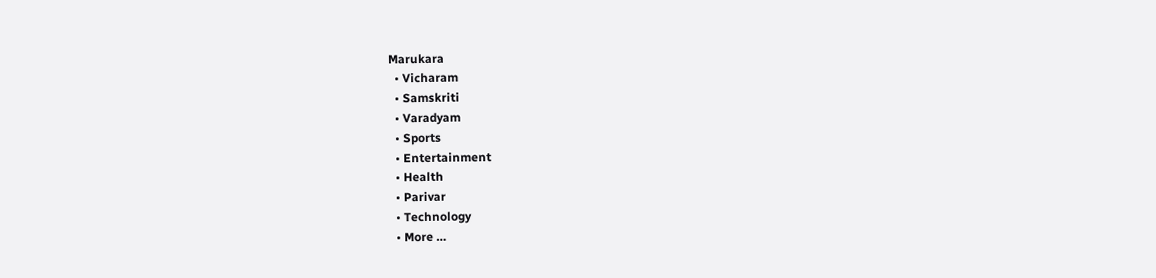Marukara
  • Vicharam
  • Samskriti
  • Varadyam
  • Sports
  • Entertainment
  • Health
  • Parivar
  • Technology
  • More …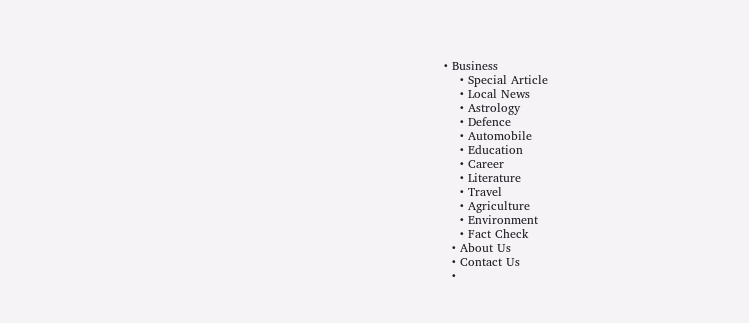• Business
    • Special Article
    • Local News
    • Astrology
    • Defence
    • Automobile
    • Education
    • Career
    • Literature
    • Travel
    • Agriculture
    • Environment
    • Fact Check
  • About Us
  • Contact Us
  •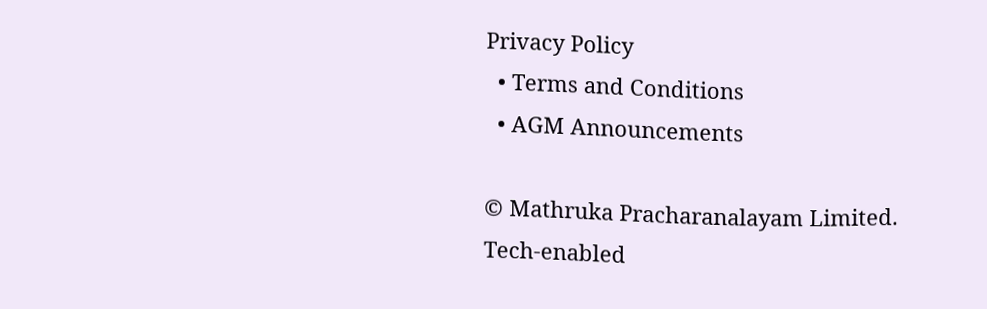Privacy Policy
  • Terms and Conditions
  • AGM Announcements

© Mathruka Pracharanalayam Limited.
Tech-enabled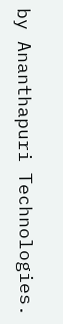by Ananthapuri Technologies.